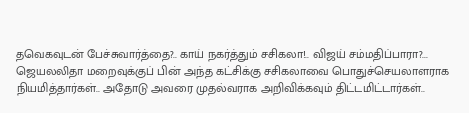தவெகவுடன் பேச்சுவார்த்தை?.. காய் நகர்த்தும் சசிகலா!.. விஜய் சம்மதிப்பாரா?...
ஜெயலலிதா மறைவுக்குப் பின் அந்த கட்சிக்கு சசிகலாவை பொதுச்செயலாளராக நியமித்தார்கள்.. அதோடு அவரை முதல்வராக அறிவிக்கவும் திட்டமிட்டார்கள்..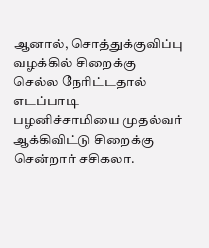ஆனால், சொத்துக்குவிப்பு வழக்கில் சிறைக்கு செல்ல நேரிட்டதால் எடப்பாடி பழனிச்சாமியை முதல்வர் ஆக்கிவிட்டு சிறைக்கு சென்றார் சசிகலா.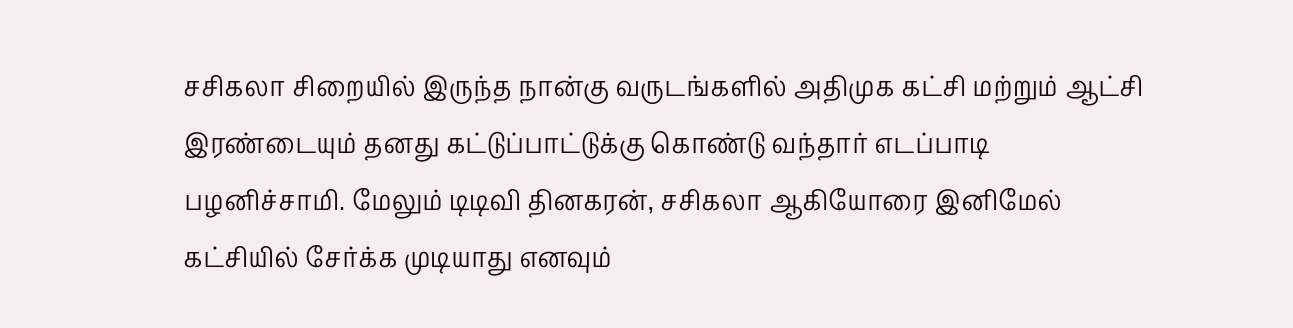சசிகலா சிறையில் இருந்த நான்கு வருடங்களில் அதிமுக கட்சி மற்றும் ஆட்சி இரண்டையும் தனது கட்டுப்பாட்டுக்கு கொண்டு வந்தார் எடப்பாடி பழனிச்சாமி. மேலும் டிடிவி தினகரன், சசிகலா ஆகியோரை இனிமேல் கட்சியில் சேர்க்க முடியாது எனவும்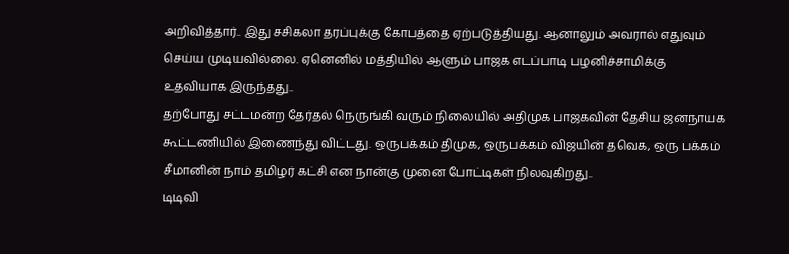அறிவித்தார்.. இது சசிகலா தரப்புக்கு கோபத்தை ஏற்படுத்தியது. ஆனாலும் அவரால் எதுவும் செய்ய முடியவில்லை. ஏனெனில் மத்தியில் ஆளும் பாஜக எடப்பாடி பழனிச்சாமிக்கு உதவியாக இருந்தது..
தற்போது சட்டமன்ற தேர்தல் நெருங்கி வரும் நிலையில் அதிமுக பாஜகவின் தேசிய ஜனநாயக கூட்டணியில் இணைந்து விட்டது. ஒருபக்கம் திமுக, ஒருபக்கம் விஜயின் தவெக, ஒரு பக்கம் சீமானின் நாம் தமிழர் கட்சி என நான்கு முனை போட்டிகள் நிலவுகிறது..
டிடிவி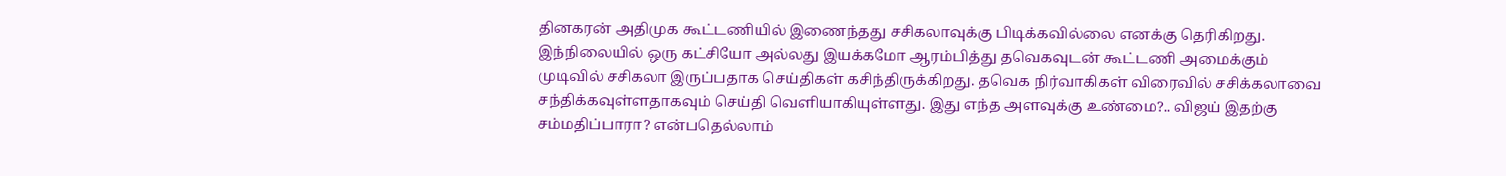தினகரன் அதிமுக கூட்டணியில் இணைந்தது சசிகலாவுக்கு பிடிக்கவில்லை எனக்கு தெரிகிறது. இந்நிலையில் ஒரு கட்சியோ அல்லது இயக்கமோ ஆரம்பித்து தவெகவுடன் கூட்டணி அமைக்கும் முடிவில் சசிகலா இருப்பதாக செய்திகள் கசிந்திருக்கிறது. தவெக நிர்வாகிகள் விரைவில் சசிக்கலாவை சந்திக்கவுள்ளதாகவும் செய்தி வெளியாகியுள்ளது. இது எந்த அளவுக்கு உண்மை?.. விஜய் இதற்கு சம்மதிப்பாரா? என்பதெல்லாம்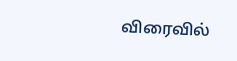விரைவில்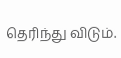தெரிந்து விடும்.